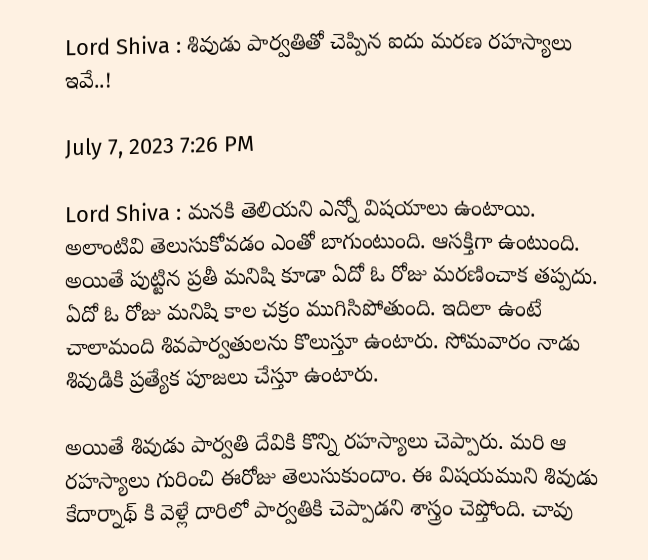Lord Shiva : శివుడు పార్వతితో చెప్పిన ఐదు మరణ రహస్యాలు ఇవే..!

July 7, 2023 7:26 PM

Lord Shiva : మనకి తెలియని ఎన్నో విషయాలు ఉంటాయి. అలాంటివి తెలుసుకోవడం ఎంతో బాగుంటుంది. ఆసక్తిగా ఉంటుంది. అయితే పుట్టిన ప్రతీ మనిషి కూడా ఏదో ఓ రోజు మరణించాక తప్పదు. ఏదో ఓ రోజు మనిషి కాల చక్రం ముగిసిపోతుంది. ఇదిలా ఉంటే చాలామంది శివపార్వతులను కొలుస్తూ ఉంటారు. సోమవారం నాడు శివుడికి ప్రత్యేక పూజలు చేస్తూ ఉంటారు.

అయితే శివుడు పార్వతి దేవికి కొన్ని రహస్యాలు చెప్పారు. మరి ఆ రహస్యాలు గురించి ఈరోజు తెలుసుకుందాం. ఈ విషయముని శివుడు కేదార్నాథ్ కి వెళ్లే దారిలో పార్వతికి చెప్పాడని శాస్త్రం చెప్తోంది. చావు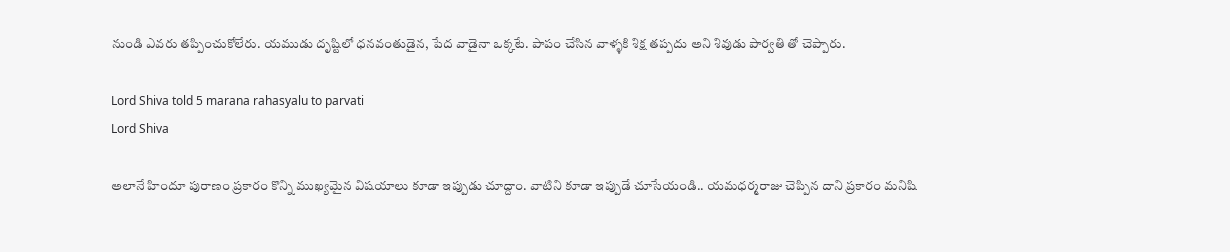నుండి ఎవరు తప్పించుకోలేరు. యముడు దృష్టిలో ధనవంతుడైన, పేద వాడైనా ఒక్కటే. పాపం చేసిన వాళ్ళకి శిక్ష తప్పదు అని శివుడు పార్వతి తో చెప్పారు.

Lord Shiva told 5 marana rahasyalu to parvati
Lord Shiva

అలానే హిందూ పురాణం ప్రకారం కొన్ని ముఖ్యమైన విషయాలు కూడా ఇప్పుడు చూద్దాం. వాటిని కూడా ఇప్పుడే చూసేయండి.. యమధర్మరాజు చెప్పిన దాని ప్రకారం మనిషి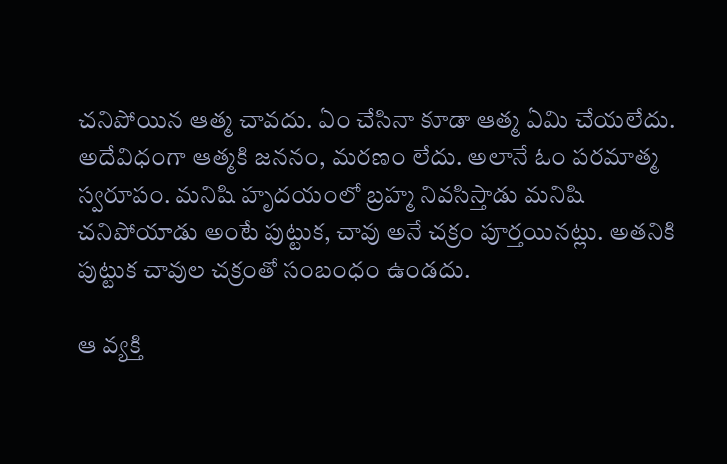చనిపోయిన ఆత్మ చావదు. ఏం చేసినా కూడా ఆత్మ ఏమి చేయలేదు. అదేవిధంగా ఆత్మకి జననం, మరణం లేదు. అలానే ఓం పరమాత్మ స్వరూపం. మనిషి హృదయంలో బ్రహ్మ నివసిస్తాడు మనిషి చనిపోయాడు అంటే పుట్టుక, చావు అనే చక్రం పూర్తయినట్లు. అతనికి పుట్టుక చావుల చక్రంతో సంబంధం ఉండదు.

ఆ వ్యక్తి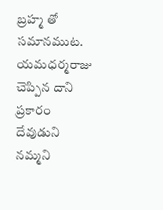బ్రహ్మ తో సమానముట. యమధర్మరాజు చెప్పిన దాని ప్రకారం దేవుడుని నమ్మని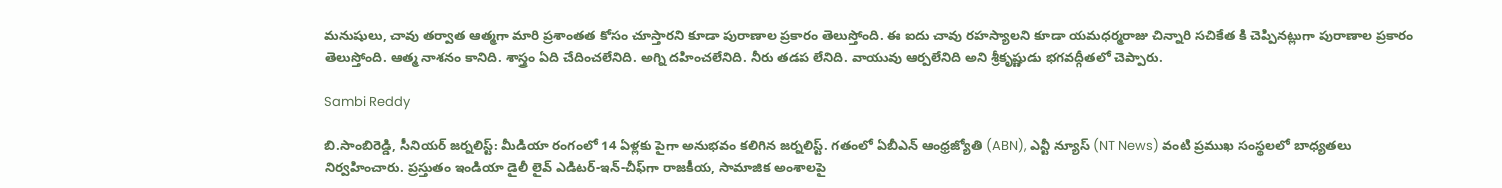మనుషులు, చావు తర్వాత ఆత్మగా మారి ప్రశాంతత కోసం చూస్తారని కూడా పురాణాల ప్రకారం తెలుస్తోంది. ఈ ఐదు చావు రహస్యాలని కూడా యమధర్మరాజు చిన్నారి సచికేత కి చెప్పినట్లుగా పురాణాల ప్రకారం తెలుస్తోంది. ఆత్మ నాశనం కానిది. శాస్త్రం ఏది చేదించలేనిది. అగ్ని దహించలేనిది. నీరు తడప లేనిది. వాయువు ఆర్పలేనిది అని శ్రీకృష్ణుడు భగవద్గీతలో చెప్పారు.

Sambi Reddy

బి.సాంబిరెడ్డి, సీనియర్ జర్నలిస్ట్: మీడియా రంగంలో 14 ఏళ్లకు పైగా అనుభవం కలిగిన జర్నలిస్ట్. గతంలో ఏబీఎన్ ఆంధ్ర‌జ్యోతి (ABN), ఎన్టీ న్యూస్ (NT News) వంటి ప్రముఖ సంస్థలలో బాధ్యతలు నిర్వహించారు. ప్రస్తుతం ఇండియా డైలీ లైవ్ ఎడిటర్-ఇన్-చీఫ్‌గా రాజకీయ, సామాజిక అంశాలపై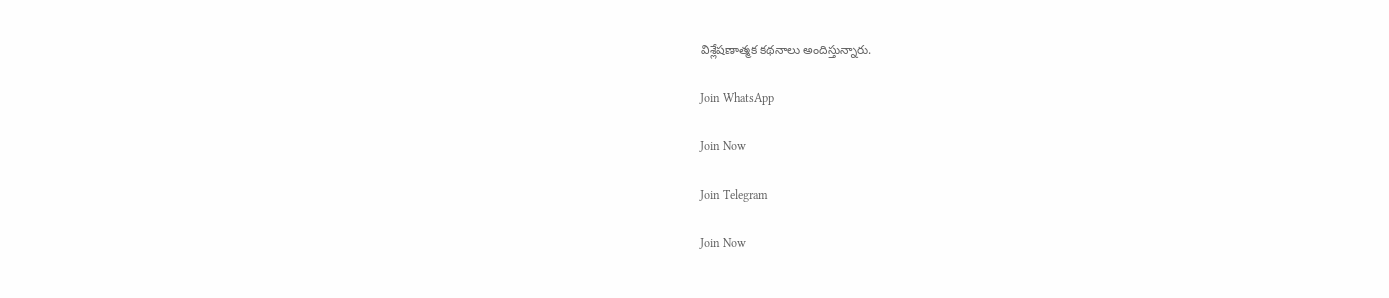విశ్లేషణాత్మక కథనాలు అందిస్తున్నారు.

Join WhatsApp

Join Now

Join Telegram

Join Now